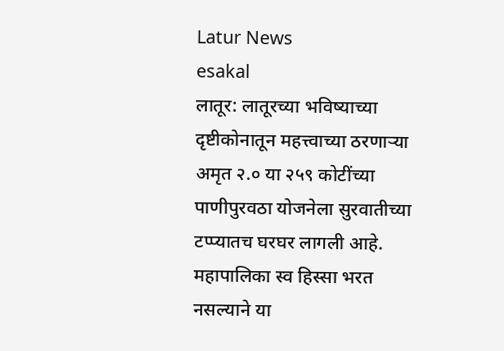Latur News
esakal
लातूर: लातूरच्या भविष्याच्या दृष्टीकोनातून महत्त्वाच्या ठरणाऱ्या अमृत २.० या २५९ कोटींच्या पाणीपुरवठा योजनेला सुरवातीच्या टप्प्यातच घरघर लागली आहे. महापालिका स्व हिस्सा भरत नसल्याने या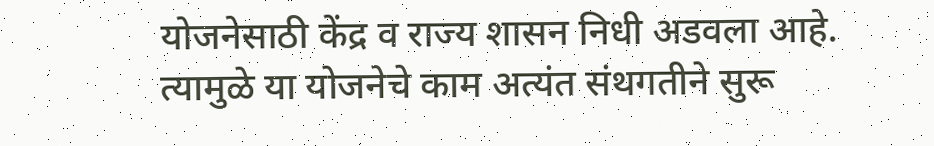योजनेसाठी केंद्र व राज्य शासन निधी अडवला आहे.
त्यामुळे या योजनेचे काम अत्यंत संथगतीने सुरू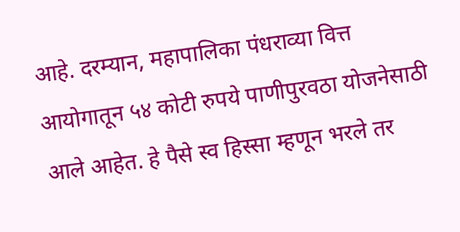आहे. दरम्यान, महापालिका पंधराव्या वित्त आयोगातून ५४ कोटी रुपये पाणीपुरवठा योजनेसाठी आले आहेत. हे पैसे स्व हिस्सा म्हणून भरले तर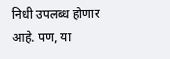निधी उपलब्ध होणार आहे. पण, या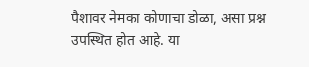पैशावर नेमका कोणाचा डोळा, असा प्रश्न उपस्थित होत आहे. या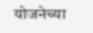योजनेच्या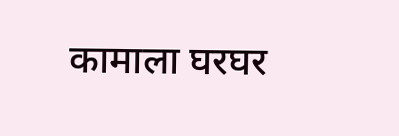कामाला घरघर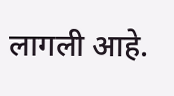लागली आहे.